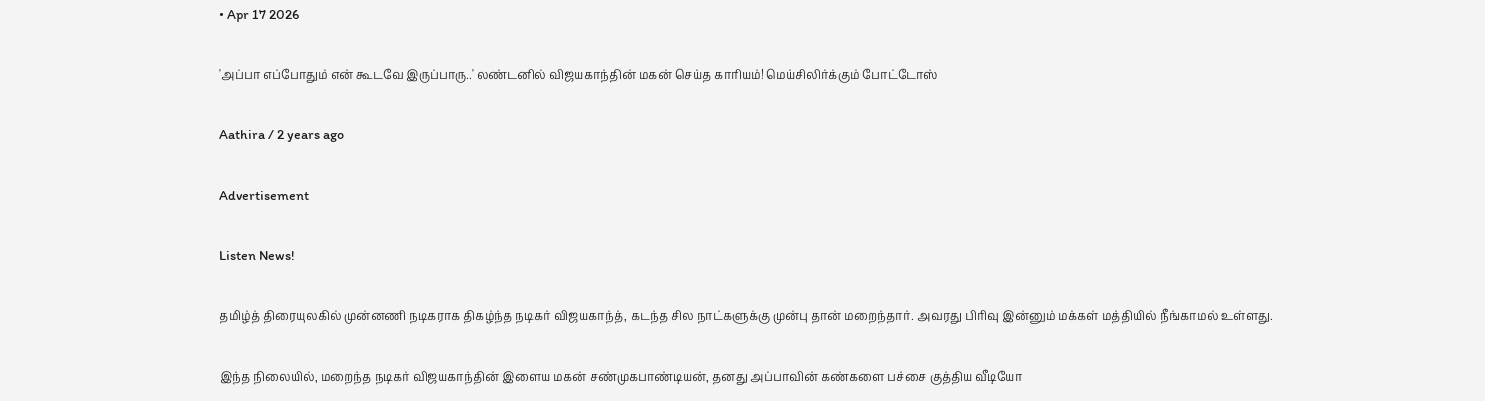• Apr 17 2026

'அப்பா எப்போதும் என் கூடவே இருப்பாரு..' லண்டனில் விஜயகாந்தின் மகன் செய்த காரியம்! மெய்சிலிர்க்கும் போட்டோஸ்

Aathira / 2 years ago

Advertisement

Listen News!

தமிழ்த் திரையுலகில் முன்னணி நடிகராக திகழ்ந்த நடிகர் விஜயகாந்த், கடந்த சில நாட்களுக்கு முன்பு தான் மறைந்தார். அவரது பிரிவு இன்னும் மக்கள் மத்தியில் நீங்காமல் உள்ளது.

இந்த நிலையில், மறைந்த நடிகர் விஜயகாந்தின் இளைய மகன் சண்முகபாண்டியன், தனது அப்பாவின் கண்களை பச்சை குத்திய வீடியோ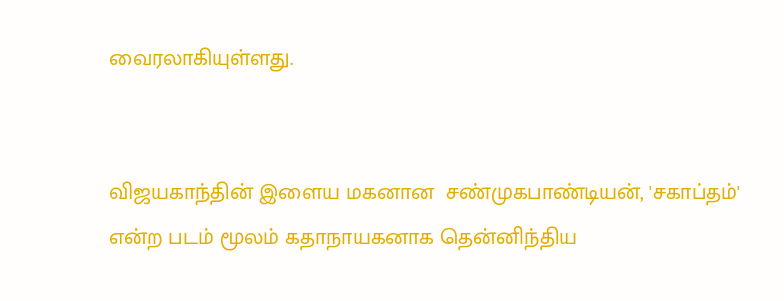வைரலாகியுள்ளது.


விஜயகாந்தின் இளைய மகனான  சண்முகபாண்டியன், 'சகாப்தம்' என்ற படம் மூலம் கதாநாயகனாக தென்னிந்திய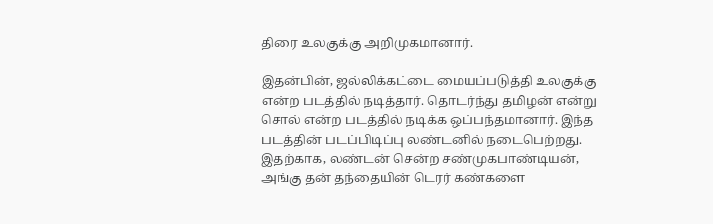திரை உலகுக்கு அறிமுகமானார்.

இதன்பின், ஜல்லிக்கட்டை மையப்படுத்தி உலகுக்கு என்ற படத்தில் நடித்தார். தொடர்ந்து தமிழன் என்று சொல் என்ற படத்தில் நடிக்க ஒப்பந்தமானார். இந்த படத்தின் படப்பிடிப்பு லண்டனில் நடைபெற்றது. இதற்காக, லண்டன் சென்ற சண்முகபாண்டியன், அங்கு தன் தந்தையின் டெரர் கண்களை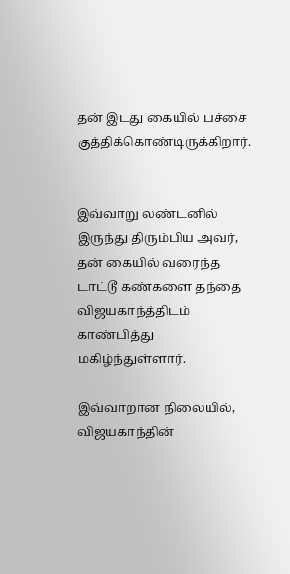தன் இடது கையில் பச்சை குத்திக்கொண்டிருக்கிறார்.


இவ்வாறு லண்டனில் இருந்து திரும்பிய அவர், தன் கையில் வரைந்த டாட்டூ கண்களை தந்தை விஜயகாந்த்திடம் காண்பித்து மகிழ்ந்துள்ளார்.

இவ்வாறான நிலையில், விஜயகாந்தின்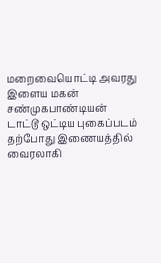மறைவையொட்டி அவரது இளைய மகன் சண்முகபாண்டியன் டாட்டூ ஒட்டிய புகைப்படம் தற்போது இணையத்தில் வைரலாகி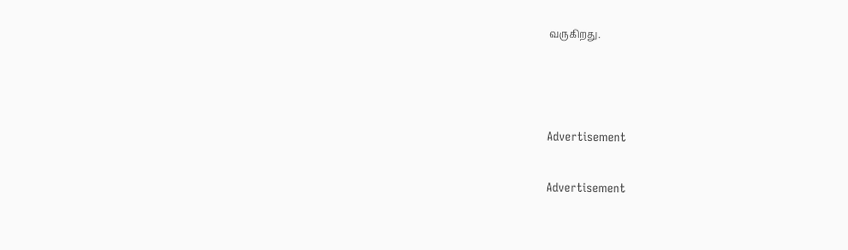வருகிறது.



Advertisement

Advertisement